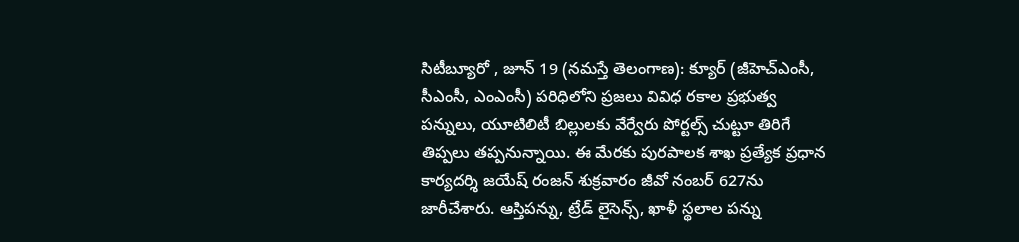సిటీబ్యూరో , జూన్ 19 (నమస్తే తెలంగాణ): క్యూర్ (జీహెచ్ఎంసీ, సీఎంసీ, ఎంఎంసీ) పరిధిలోని ప్రజలు వివిధ రకాల ప్రభుత్వ పన్నులు, యూటిలిటీ బిల్లులకు వేర్వేరు పోర్టల్స్ చుట్టూ తిరిగే తిప్పలు తప్పనున్నాయి. ఈ మేరకు పురపాలక శాఖ ప్రత్యేక ప్రధాన కార్యదర్శి జయేష్ రంజన్ శుక్రవారం జీవో నంబర్ 627ను జారీచేశారు. ఆస్తిపన్ను, ట్రేడ్ లైసెన్స్, ఖాళీ స్థలాల పన్ను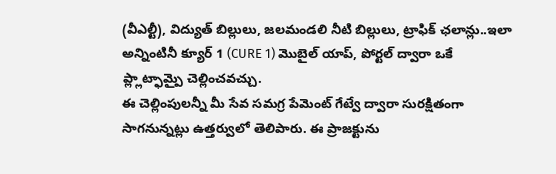(వీఎల్టీ), విద్యుత్ బిల్లులు, జలమండలి నీటి బిల్లులు, ట్రాఫిక్ ఛలాన్లు..ఇలా అన్నింటినీ క్యూర్ 1 (CURE 1) మొబైల్ యాప్, పోర్టల్ ద్వారా ఒకే ప్ల్లాట్ఫామ్పై చెల్లించవచ్చు.
ఈ చెల్లింపులన్నీ మీ సేవ సమగ్ర పేమెంట్ గేట్వే ద్వారా సురక్షితంగా సాగనున్నట్లు ఉత్తర్వులో తెలిపారు. ఈ ప్రాజక్టును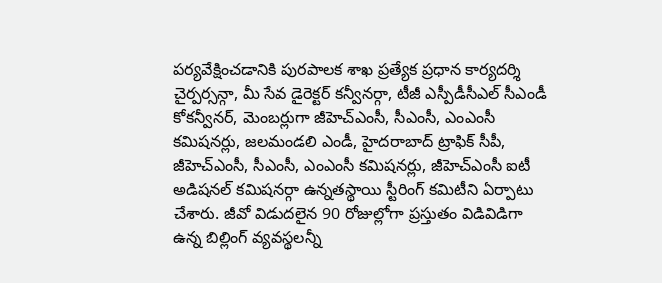పర్యవేక్షించడానికి పురపాలక శాఖ ప్రత్యేక ప్రధాన కార్యదర్శి చైర్పర్సన్గా, మీ సేవ డైరెక్టర్ కన్వీనర్గా, టీజీ ఎస్పీడీసీఎల్ సీఎండీ కోకన్వీనర్, మెంబర్లుగా జీహెచ్ఎంసీ, సీఎంసీ, ఎంఎంసీ కమిషనర్లు, జలమండలి ఎండీ, హైదరాబాద్ ట్రాఫిక్ సీపీ, జీహెచ్ఎంసీ, సీఎంసీ, ఎంఎంసీ కమిషనర్లు, జీహెచ్ఎంసీ ఐటీ అడిషనల్ కమిషనర్గా ఉన్నతస్థాయి స్టీరింగ్ కమిటీని ఏర్పాటు చేశారు. జీవో విడుదలైన 90 రోజుల్లోగా ప్రస్తుతం విడివిడిగా ఉన్న బిల్లింగ్ వ్యవస్థలన్నీ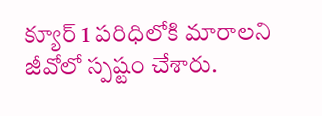క్యూర్ 1 పరిధిలోకి మారాలని జీవోలో స్పష్టం చేశారు.